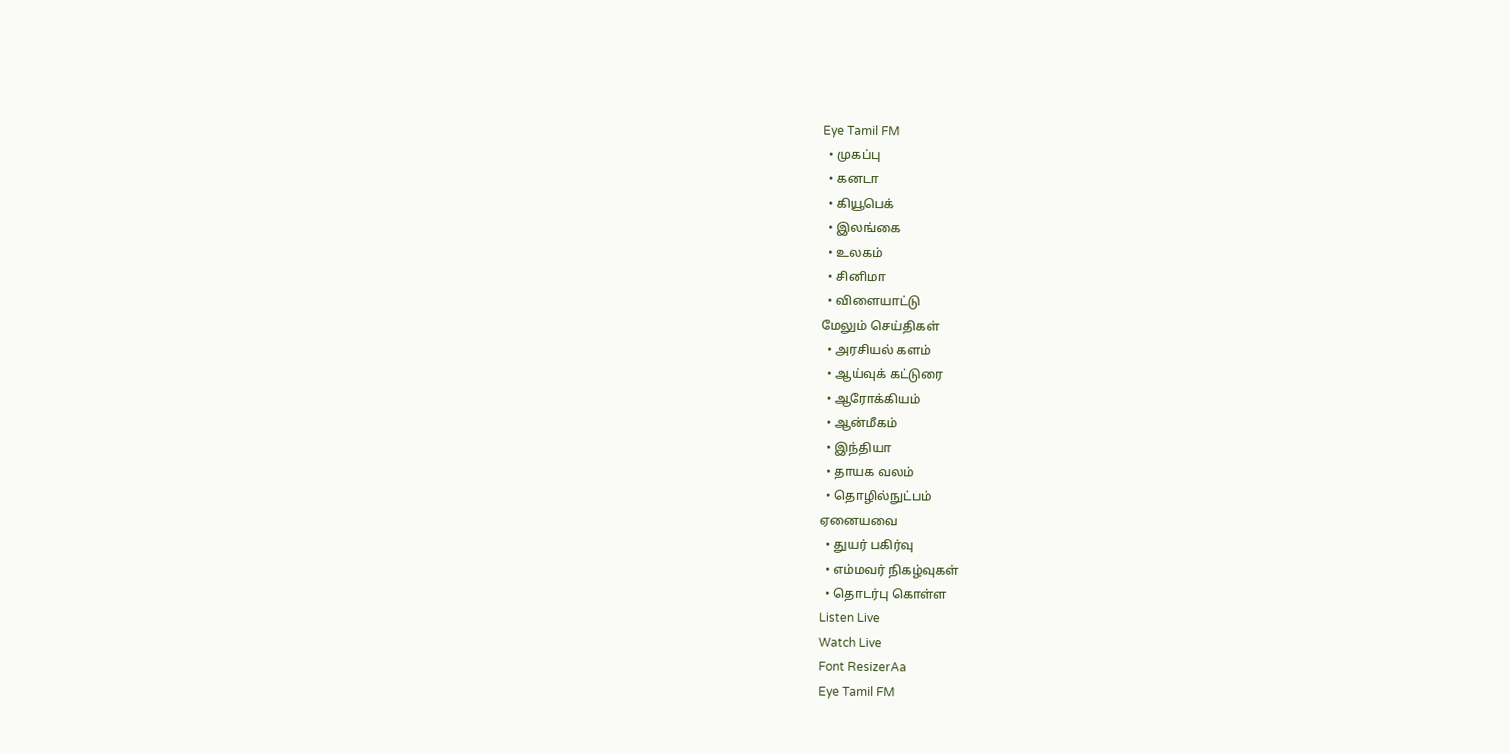Eye Tamil FM
  • முகப்பு
  • கனடா
  • கியூபெக்
  • இலங்கை
  • உலகம்
  • சினிமா
  • விளையாட்டு
மேலும் செய்திகள்
  • அரசியல் களம்
  • ஆய்வுக் கட்டுரை
  • ஆரோக்கியம்
  • ஆன்மீகம்
  • இந்தியா
  • தாயக வலம்
  • தொழில்நுட்பம்
ஏனையவை
  • துயர் பகிர்வு
  • எம்மவர் நிகழ்வுகள்
  • தொடர்பு கொள்ள
Listen Live
Watch Live
Font ResizerAa
Eye Tamil FM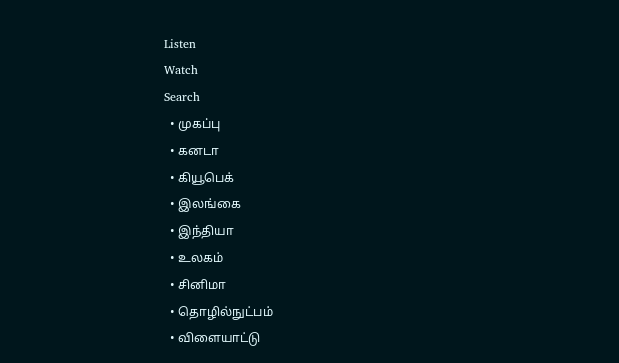Listen
Watch
Search
  • முகப்பு
  • கனடா
  • கியூபெக்
  • இலங்கை
  • இந்தியா
  • உலகம்
  • சினிமா
  • தொழில்நுட்பம்
  • விளையாட்டு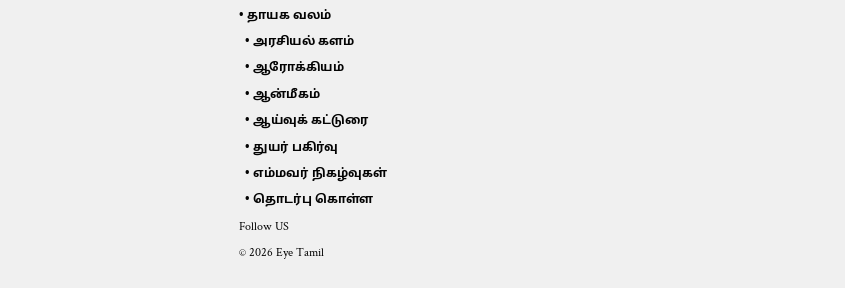• தாயக வலம்
  • அரசியல் களம்
  • ஆரோக்கியம்
  • ஆன்மீகம்
  • ஆய்வுக் கட்டுரை
  • துயர் பகிர்வு
  • எம்மவர் நிகழ்வுகள்
  • தொடர்பு கொள்ள
Follow US
© 2026 Eye Tamil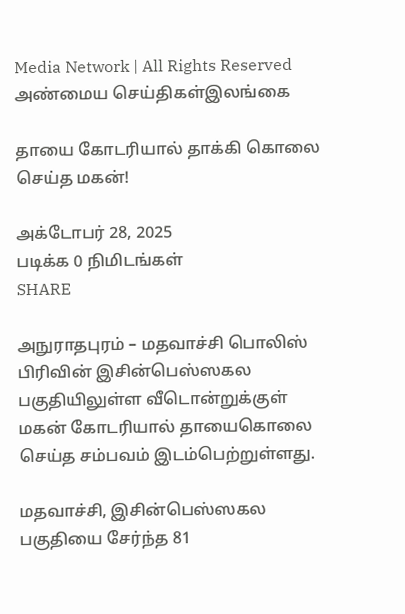Media Network | All Rights Reserved
அண்மைய செய்திகள்இலங்கை

தாயை கோடரியால் தாக்கி கொலை செய்த மகன்!

அக்டோபர் 28, 2025
படிக்க 0 நிமிடங்கள்
SHARE

அநுராதபுரம் – மதவாச்சி பொலிஸ் பிரிவின் இசின்பெஸ்ஸகல பகுதியிலுள்ள வீடொன்றுக்குள் மகன் கோடரியால் தாயைகொலை செய்த சம்பவம் இடம்பெற்றுள்ளது.

மதவாச்சி, இசின்பெஸ்ஸகல பகுதியை சேர்ந்த 81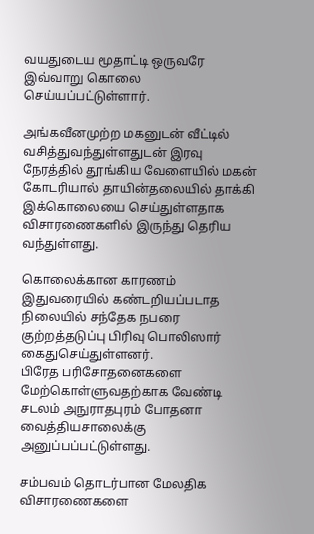வயதுடைய மூதாட்டி ஒருவரே இவ்வாறு கொலை செய்யப்பட்டுள்ளார்.

அங்கவீனமுற்ற மகனுடன் வீட்டில் வசித்துவந்துள்ளதுடன் இரவு நேரத்தில் தூங்கிய வேளையில் மகன் கோடரியால் தாயின்தலையில் தாக்கி இக்கொலையை செய்துள்ளதாக விசாரணைகளில் இருந்து தெரிய வந்துள்ளது.

கொலைக்கான காரணம் இதுவரையில் கண்டறியப்படாத நிலையில் சந்தேக நபரை குற்றத்தடுப்பு பிரிவு பொலிஸார் கைதுசெய்துள்ளனர்.
பிரேத பரிசோதனைகளை மேற்கொள்ளுவதற்காக வேண்டி சடலம் அநுராதபுரம் போதனா வைத்தியசாலைக்கு அனுப்பப்பட்டுள்ளது.

சம்பவம் தொடர்பான மேலதிக விசாரணைகளை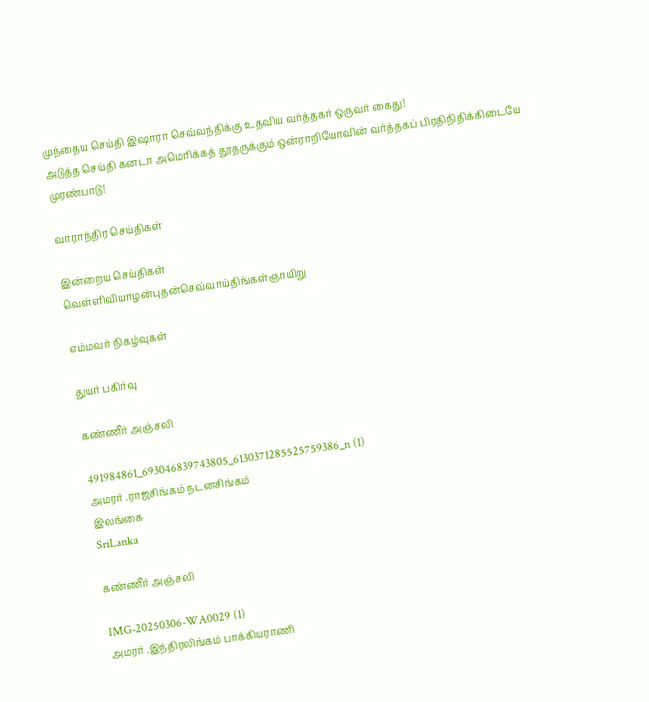முந்தைய செய்தி இஷாரா செவ்வந்திக்கு உதவிய வர்த்தகர் ஒருவர் கைது!
அடுத்த செய்தி கனடா அமெரிக்கத் தூதருக்கும் ஒன்ராறியோவின் வர்த்தகப் பிரதிநிதிக்கிடையே முரண்பாடு!

வாராந்திர செய்திகள்

இன்றைய செய்திகள்
வெள்ளிவியாழன்புதன்செவ்வாய்திங்கள்ஞாயிறு

எம்மவர் நிகழ்வுகள்

துயர் பகிர்வு

கண்ணீர் அஞ்சலி

491984861_693046839743805_6130371285525759386_n (1)
அமரர் .ராஜசிங்கம் நடனசிங்கம்
இலங்கை
SriLanka

கண்ணீர் அஞ்சலி

IMG-20250306-WA0029 (1)
அமரர் .இந்திரலிங்கம் பாக்கியராணி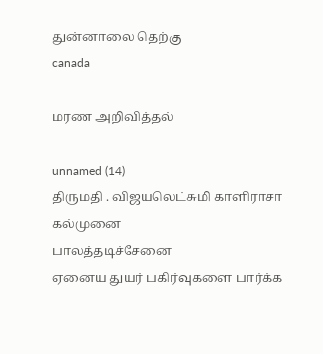துன்னாலை தெற்கு
canada

மரண அறிவித்தல்

unnamed (14)
திருமதி . விஜயலெட்சுமி காளிராசா
கல்முனை
பாலத்தடிச்சேனை
ஏனைய துயர் பகிர்வுகளை பார்க்க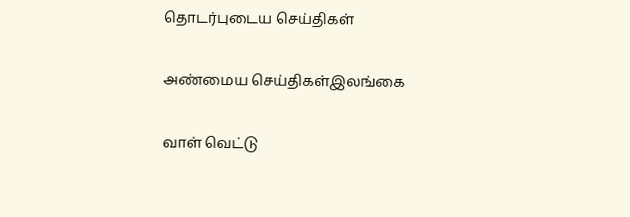தொடர்புடைய செய்திகள்

அண்மைய செய்திகள்இலங்கை

வாள் வெட்டு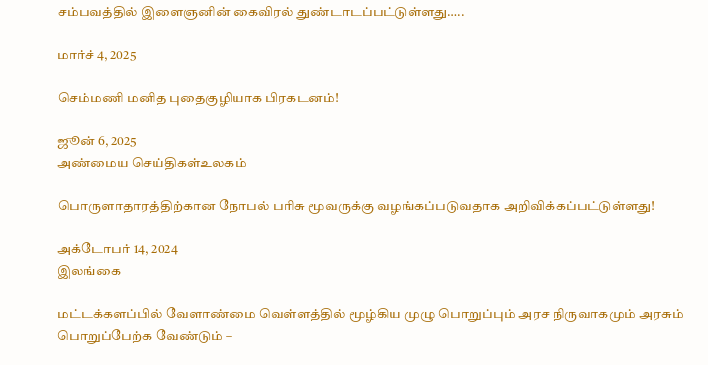சம்பவத்தில் இளைஞனின் கைவிரல் துண்டாடப்பட்டுள்ளது…..

மார்ச் 4, 2025

செம்மணி மனித புதைகுழியாக பிரகடனம்!

ஜூன் 6, 2025
அண்மைய செய்திகள்உலகம்

பொருளாதாரத்திற்கான நோபல் பரிசு மூவருக்கு வழங்கப்படுவதாக அறிவிக்கப்பட்டுள்ளது!

அக்டோபர் 14, 2024
இலங்கை

மட்டக்களப்பில் வேளாண்மை வெள்ளத்தில் மூழ்கிய முழு பொறுப்பும் அரச நிருவாகமும் அரசும் பொறுப்பேற்க வேண்டும் –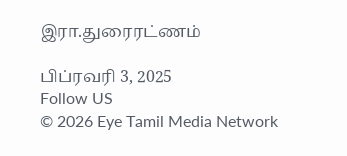இரா.துரைரட்ணம்

பிப்ரவரி 3, 2025
Follow US
© 2026 Eye Tamil Media Network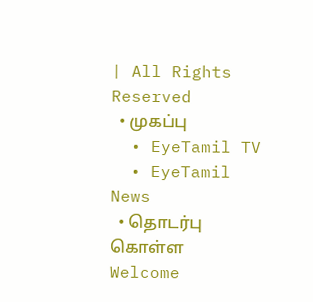| All Rights Reserved
  • முகப்பு
  • EyeTamil TV
  • EyeTamil News
  • தொடர்பு கொள்ள
Welcome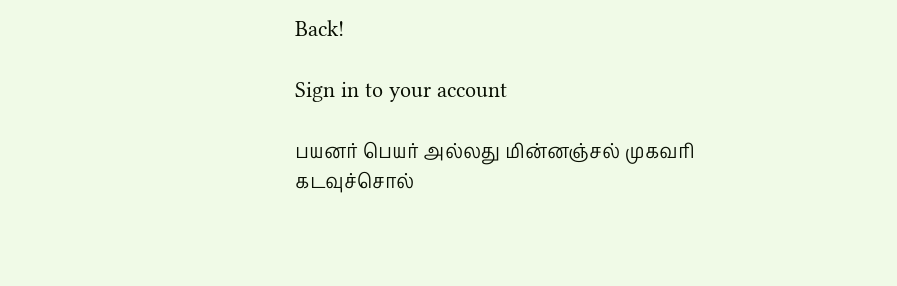Back!

Sign in to your account

பயனர் பெயர் அல்லது மின்னஞ்சல் முகவரி
கடவுச்சொல்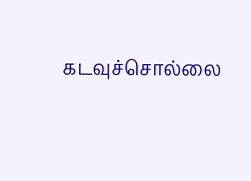கடவுச்சொல்லை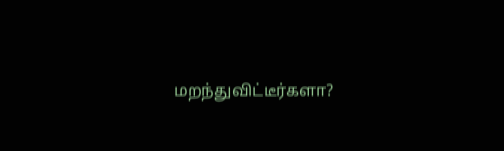மறந்துவிட்டீர்களா?